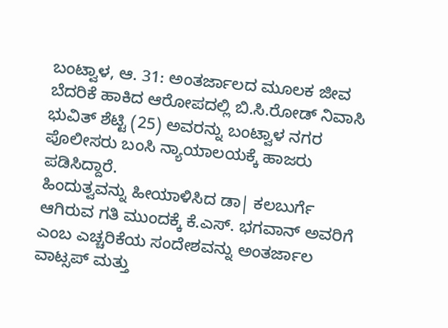ಬಂಟ್ವಾಳ, ಆ. 31: ಅಂತರ್ಜಾಲದ ಮೂಲಕ ಜೀವ ಬೆದರಿಕೆ ಹಾಕಿದ ಆರೋಪದಲ್ಲಿ ಬಿ.ಸಿ.ರೋಡ್ ನಿವಾಸಿ ಭುವಿತ್ ಶೆಟ್ಟಿ (25) ಅವರನ್ನು ಬಂಟ್ವಾಳ ನಗರ ಪೊಲೀಸರು ಬಂಸಿ ನ್ಯಾಯಾಲಯಕ್ಕೆ ಹಾಜರು ಪಡಿಸಿದ್ದಾರೆ.
ಹಿಂದುತ್ವವನ್ನು ಹೀಯಾಳಿಸಿದ ಡಾ| ಕಲಬುರ್ಗೆ ಆಗಿರುವ ಗತಿ ಮುಂದಕ್ಕೆ ಕೆ.ಎಸ್. ಭಗವಾನ್ ಅವರಿಗೆ ಎಂಬ ಎಚ್ಚರಿಕೆಯ ಸಂದೇಶವನ್ನು ಅಂತರ್ಜಾಲ ವಾಟ್ಸಪ್ ಮತ್ತು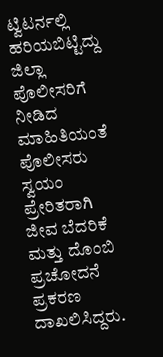ಟ್ವಿಟರ್ನಲ್ಲಿ ಹರಿಯಬಿಟ್ಟಿದ್ದು ಜಿಲ್ಲಾ ಪೊಲೀಸರಿಗೆ ನೀಡಿದ ಮಾಹಿತಿಯಂತೆ ಪೊಲೀಸರು ಸ್ವಯಂ ಪ್ರೇರಿತರಾಗಿ ಜೀವ ಬೆದರಿಕೆ ಮತ್ತು ದೊಂಬಿ ಪ್ರಚೋದನೆ ಪ್ರಕರಣ ದಾಖಲಿಸಿದ್ದರು.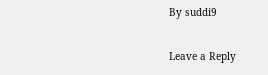By suddi9

Leave a Reply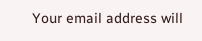Your email address will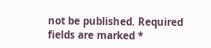not be published. Required fields are marked *